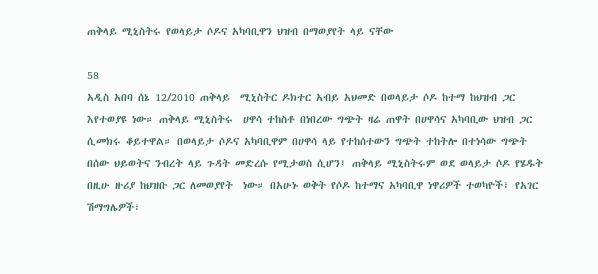ጠቅላይ ሚኒስትሩ የወላይታ ሶዶና አካባቢዋን ህዝብ በማወያየት ላይ ናቸው

58
አዲስ አበባ ሰኔ 12/2010 ጠቅላይ  ሚኒስትር ዶክተር አብይ አህመድ በወላይታ ሶዶ ከተማ ከህዝብ ጋር እየተወያዩ ነው። ጠቅላይ ሚኒስትሩ  ሀዋሳ ተከስቶ በነበረው ግጭት ዛሬ ጠዋት በሀዋሳና አካባቢው ህዝብ ጋር ሲመክሩ ቆይተዋል። በወላይታ ሶዶና አካባቢዋም በሀዋሳ ላይ የተከሰተውን ግጭት ተከትሎ በተነሳው ግጭት በሰው ህይወትና ንብረት ላይ ጉዳት መድረሱ የሚታወስ ሲሆን፤ ጠቅላይ ሚኒስትሩም ወደ ወላይታ ሶዶ የሄዱት በዚሁ ዙሪያ ከህዝቡ ጋር ለመወያየት  ነው። በአሁኑ ወቅት የሶዶ ከተማና አካባቢዋ ነዋሪዎች ተወካዮች፣ የአገር ሽማግሌዎች፣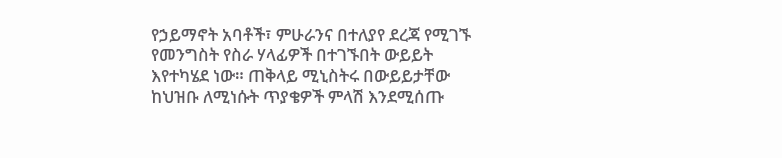የኃይማኖት አባቶች፣ ምሁራንና በተለያየ ደረጃ የሚገኙ የመንግስት የስራ ሃላፊዎች በተገኙበት ውይይት እየተካሄደ ነው። ጠቅላይ ሚኒስትሩ በውይይታቸው ከህዝቡ ለሚነሱት ጥያቄዎች ምላሽ እንደሚሰጡ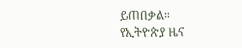ይጠበቃል።
የኢትዮጵያ ዜና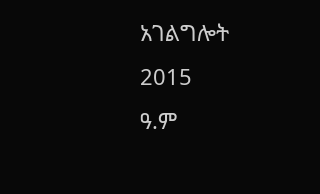አገልግሎት
2015
ዓ.ም